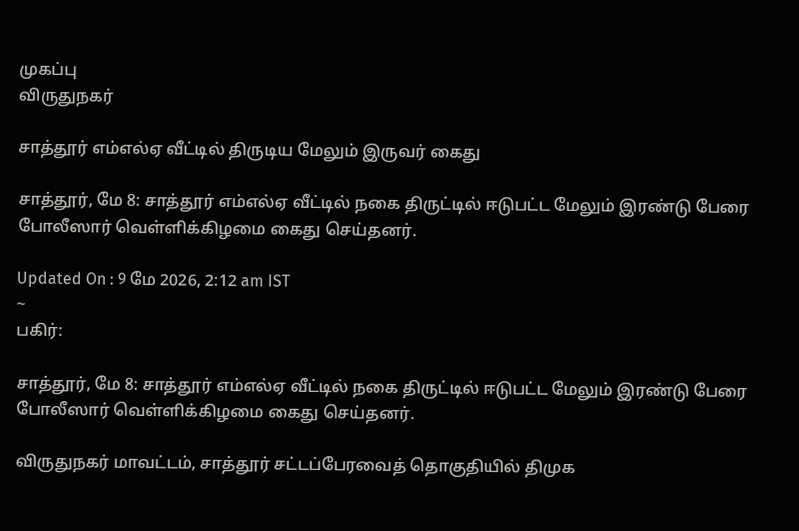முகப்பு
விருதுநகர்

சாத்தூர் எம்எல்ஏ வீட்டில் திருடிய மேலும் இருவர் கைது

சாத்தூர், மே 8: சாத்தூர் எம்எல்ஏ வீட்டில் நகை திருட்டில் ஈடுபட்ட மேலும் இரண்டு பேரை போலீஸார் வெள்ளிக்கிழமை கைது செய்தனர்.

Updated On : 9 மே 2026, 2:12 am IST
~
பகிர்:

சாத்தூர், மே 8: சாத்தூர் எம்எல்ஏ வீட்டில் நகை திருட்டில் ஈடுபட்ட மேலும் இரண்டு பேரை போலீஸார் வெள்ளிக்கிழமை கைது செய்தனர்.

விருதுநகர் மாவட்டம், சாத்தூர் சட்டப்பேரவைத் தொகுதியில் திமுக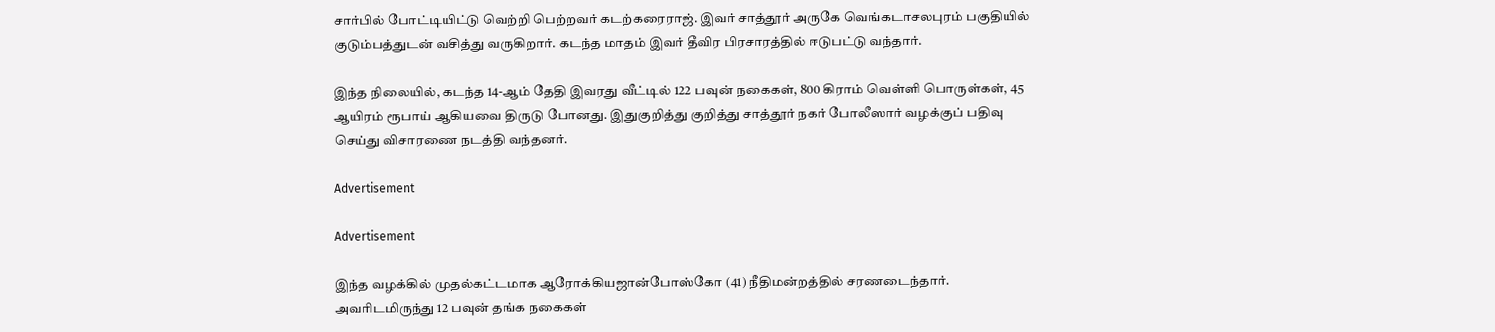சார்பில் போட்டியிட்டு வெற்றி பெற்றவர் கடற்கரைராஜ். இவர் சாத்தூர் அருகே வெங்கடாசலபுரம் பகுதியில் குடும்பத்துடன் வசித்து வருகிறார். கடந்த மாதம் இவர் தீவிர பிரசாரத்தில் ஈடுபட்டு வந்தார்.

இந்த நிலையில், கடந்த 14-ஆம் தேதி இவரது வீட்டில் 122 பவுன் நகைகள், 800 கிராம் வெள்ளி பொருள்கள், 45 ஆயிரம் ரூபாய் ஆகியவை திருடு போனது. இதுகுறித்து குறித்து சாத்தூர் நகர் போலீஸார் வழக்குப் பதிவு செய்து விசாரணை நடத்தி வந்தனர்.

Advertisement

Advertisement

இந்த வழக்கில் முதல்கட்டமாக ஆரோக்கியஜான்போஸ்கோ (41) நீதிமன்றத்தில் சரணடைந்தார். அவரிடமிருந்து 12 பவுன் தங்க நகைகள்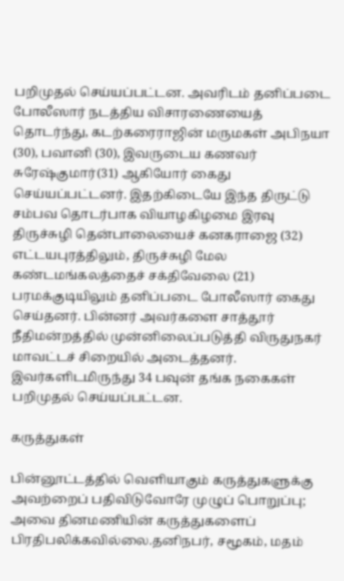பறிமுதல் செய்யப்பட்டன. அவரிடம் தனிப்படை போலீஸார் நடத்திய விசாரணையைத் தொடர்ந்து, கடற்கரைராஜின் மருமகள் அபிநயா (30), பவானி (30), இவருடைய கணவர் சுரேஷ்குமார்(31) ஆகியோர் கைது செய்யப்பட்டனர். இதற்கிடையே இந்த திருட்டு சம்பவ தொடர்பாக வியாழகிழமை இரவு திருச்சுழி தென்பாலையைச் கனகராஜை (32) எட்டயபுரத்திலும், திருச்சுழி மேல கண்டமங்கலத்தைச் சக்திவேலை (21) பரமக்குடியிலும் தனிப்படை போலீஸார் கைது செய்தனர். பின்னர் அவர்களை சாத்தூர் நீதிமன்றத்தில் முன்னிலைப்படுத்தி விருதுநகர் மாவட்டச் சிறையில் அடைத்தனர். இவர்களிடமிருந்து 34 பவுன் தங்க நகைகள் பறிமுதல் செய்யப்பட்டன.

கருத்துகள்

பின்னூட்டத்தில் வெளியாகும் கருத்துகளுக்கு அவற்றைப் பதிவிடுவோரே முழுப் பொறுப்பு; அவை தினமணியின் கருத்துகளைப் பிரதிபலிக்கவில்லை.தனிநபர், சமூகம், மதம்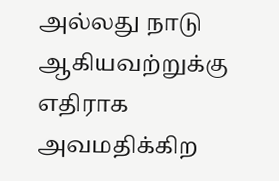அல்லது நாடு ஆகியவற்றுக்கு எதிராக அவமதிக்கிற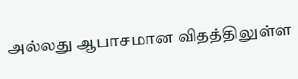அல்லது ஆபாசமான விதத்திலுள்ள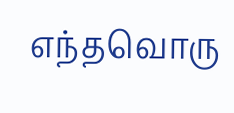எந்தவொரு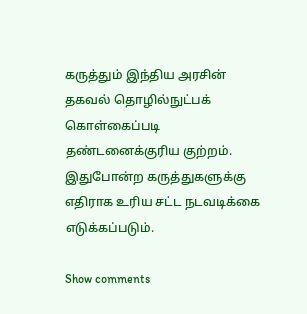கருத்தும் இந்திய அரசின் தகவல் தொழில்நுட்பக் கொள்கைப்படி தண்டனைக்குரிய குற்றம். இதுபோன்ற கருத்துகளுக்கு எதிராக உரிய சட்ட நடவடிக்கை எடுக்கப்படும்.

Show comments